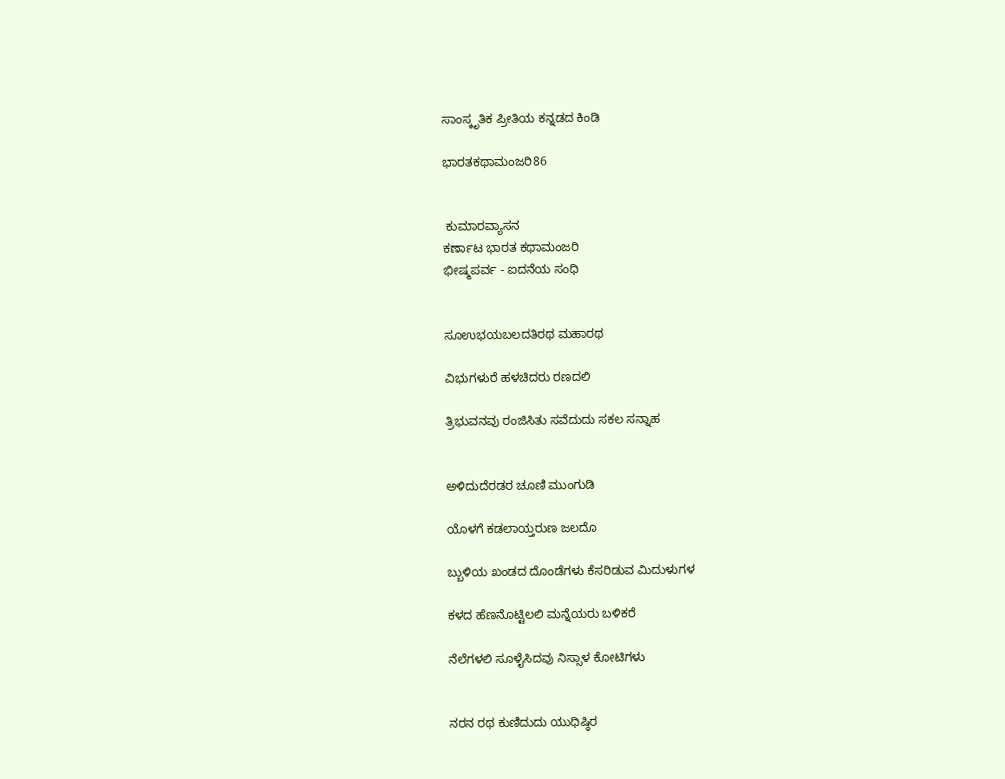ಸಾಂಸ್ಕೃತಿಕ ಪ್ರೀತಿಯ ಕನ್ನಡದ ಕಿಂಡಿ

ಭಾರತಕಥಾಮಂಜರಿ86


 ಕುಮಾರವ್ಯಾಸನ
ಕರ್ಣಾಟ ಭಾರತ ಕಥಾಮಂಜರಿ
ಭೀಷ್ಮಪರ್ವ - ಐದನೆಯ ಸಂಧಿ


ಸೂಉಭಯಬಲದತಿರಥ ಮಹಾರಥ

ವಿಭುಗಳುರೆ ಹಳಚಿದರು ರಣದಲಿ

ತ್ರಿಭುವನವು ರಂಜಿಸಿತು ಸವೆದುದು ಸಕಲ ಸನ್ನಾಹ


ಅಳಿದುದೆರಡರ ಚೂಣಿ ಮುಂಗುಡಿ

ಯೊಳಗೆ ಕಡಲಾಯ್ತರುಣ ಜಲದೊ

ಬ್ಬುಳಿಯ ಖಂಡದ ದೊಂಡೆಗಳು ಕೆಸರಿಡುವ ಮಿದುಳುಗಳ

ಕಳದ ಹೆಣನೊಟ್ಟಿಲಲಿ ಮನ್ನೆಯರು ಬಳಿಕರೆ

ನೆಲೆಗಳಲಿ ಸೂಳೈಸಿದವು ನಿಸ್ಸಾಳ ಕೋಟಿಗಳು


ನರನ ರಥ ಕುಣಿದುದು ಯುಧಿಷ್ಠಿರ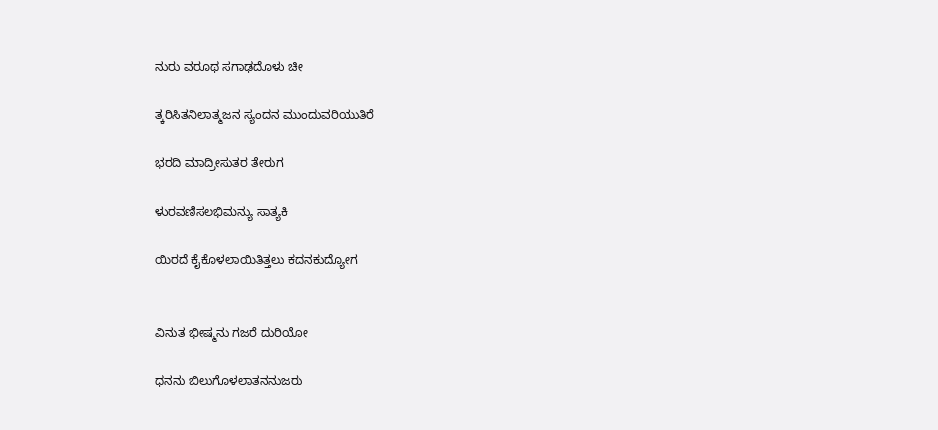ನುರು ವರೂಥ ಸಗಾಢದೊಳು ಚೀ

ತ್ಕರಿಸಿತನಿಲಾತ್ಮಜನ ಸ್ಯಂದನ ಮುಂದುವರಿಯುತಿರೆ

ಭರದಿ ಮಾದ್ರೀಸುತರ ತೇರುಗ

ಳುರವಣಿಸಲಭಿಮನ್ಯು ಸಾತ್ಯಕಿ

ಯಿರದೆ ಕೈಕೊಳಲಾಯಿತಿತ್ತಲು ಕದನಕುದ್ಯೋಗ


ವಿನುತ ಭೀಷ್ಮನು ಗಜರೆ ದುರಿಯೋ

ಧನನು ಬಿಲುಗೊಳಲಾತನನುಜರು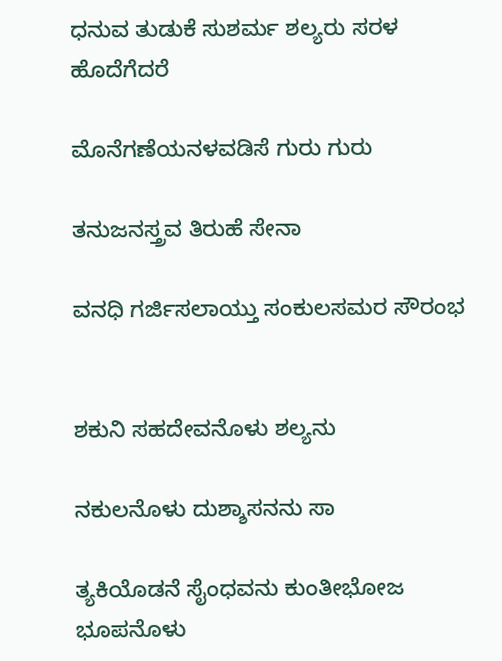ಧನುವ ತುಡುಕೆ ಸುಶರ್ಮ ಶಲ್ಯರು ಸರಳ ಹೊದೆಗೆದರೆ

ಮೊನೆಗಣೆಯನಳವಡಿಸೆ ಗುರು ಗುರು

ತನುಜನಸ್ತ್ರವ ತಿರುಹೆ ಸೇನಾ

ವನಧಿ ಗರ್ಜಿಸಲಾಯ್ತು ಸಂಕುಲಸಮರ ಸೌರಂಭ


ಶಕುನಿ ಸಹದೇವನೊಳು ಶಲ್ಯನು

ನಕುಲನೊಳು ದುಶ್ಶಾಸನನು ಸಾ

ತ್ಯಕಿಯೊಡನೆ ಸೈಂಧವನು ಕುಂತೀಭೋಜ ಭೂಪನೊಳು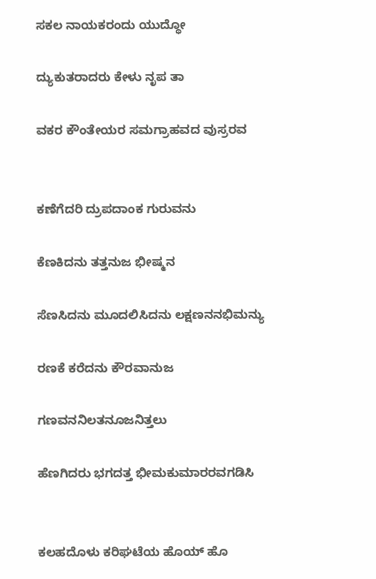ಸಕಲ ನಾಯಕರಂದು ಯುದ್ಧೋ

ದ್ಯುಕುತರಾದರು ಕೇಳು ನೃಪ ತಾ

ವಕರ ಕೌಂತೇಯರ ಸಮಗ್ರಾಹವದ ವುಸ್ರರವ


ಕಣೆಗೆದರಿ ದ್ರುಪದಾಂಕ ಗುರುವನು

ಕೆಣಕಿದನು ತತ್ತನುಜ ಭೀಷ್ಮನ

ಸೆಣಸಿದನು ಮೂದಲಿಸಿದನು ಲಕ್ಷಣನನಭಿಮನ್ಯು

ರಣಕೆ ಕರೆದನು ಕೌರವಾನುಜ

ಗಣವನನಿಲತನೂಜನಿತ್ತಲು

ಹೆಣಗಿದರು ಭಗದತ್ತ ಭೀಮಕುಮಾರರವಗಡಿಸಿ


ಕಲಹದೊಳು ಕರಿಘಟೆಯ ಹೊಯ್ ಹೊ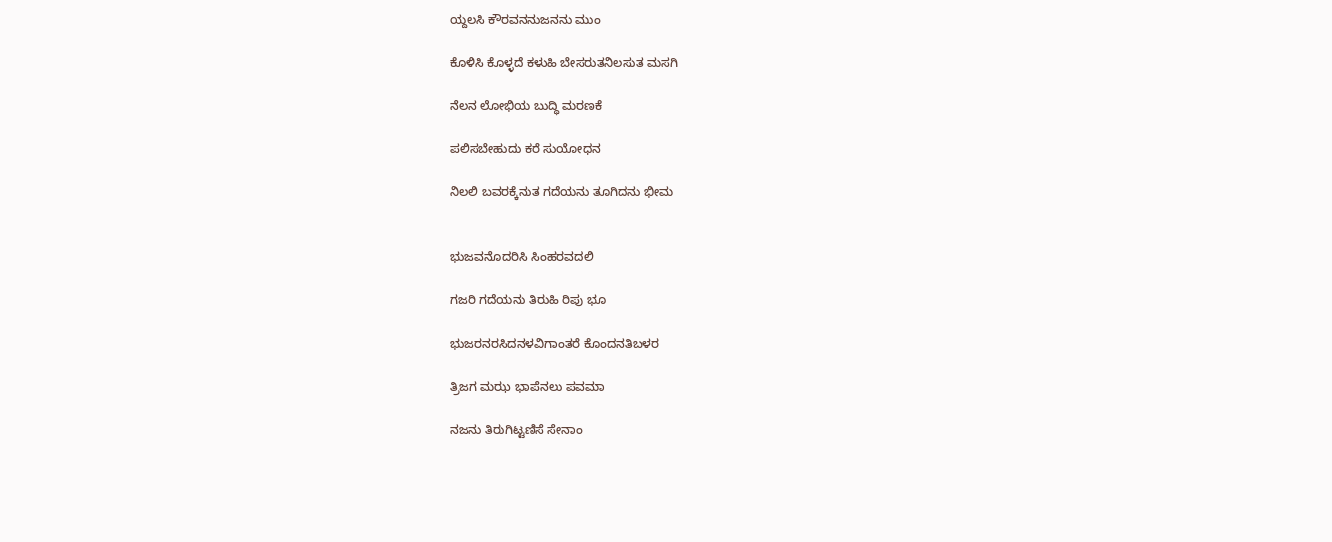ಯ್ದಲಸಿ ಕೌರವನನುಜನನು ಮುಂ

ಕೊಳಿಸಿ ಕೊಳ್ಳದೆ ಕಳುಹಿ ಬೇಸರುತನಿಲಸುತ ಮಸಗಿ

ನೆಲನ ಲೋಭಿಯ ಬುದ್ಧಿ ಮರಣಕೆ

ಪಲಿಸಬೇಹುದು ಕರೆ ಸುಯೋಧನ

ನಿಲಲಿ ಬವರಕ್ಕೆನುತ ಗದೆಯನು ತೂಗಿದನು ಭೀಮ


ಭುಜವನೊದರಿಸಿ ಸಿಂಹರವದಲಿ

ಗಜರಿ ಗದೆಯನು ತಿರುಹಿ ರಿಪು ಭೂ

ಭುಜರನರಸಿದನಳವಿಗಾಂತರೆ ಕೊಂದನತಿಬಳರ

ತ್ರಿಜಗ ಮಝ ಭಾಪೆನಲು ಪವಮಾ

ನಜನು ತಿರುಗಿಟ್ಟಣಿಸೆ ಸೇನಾಂ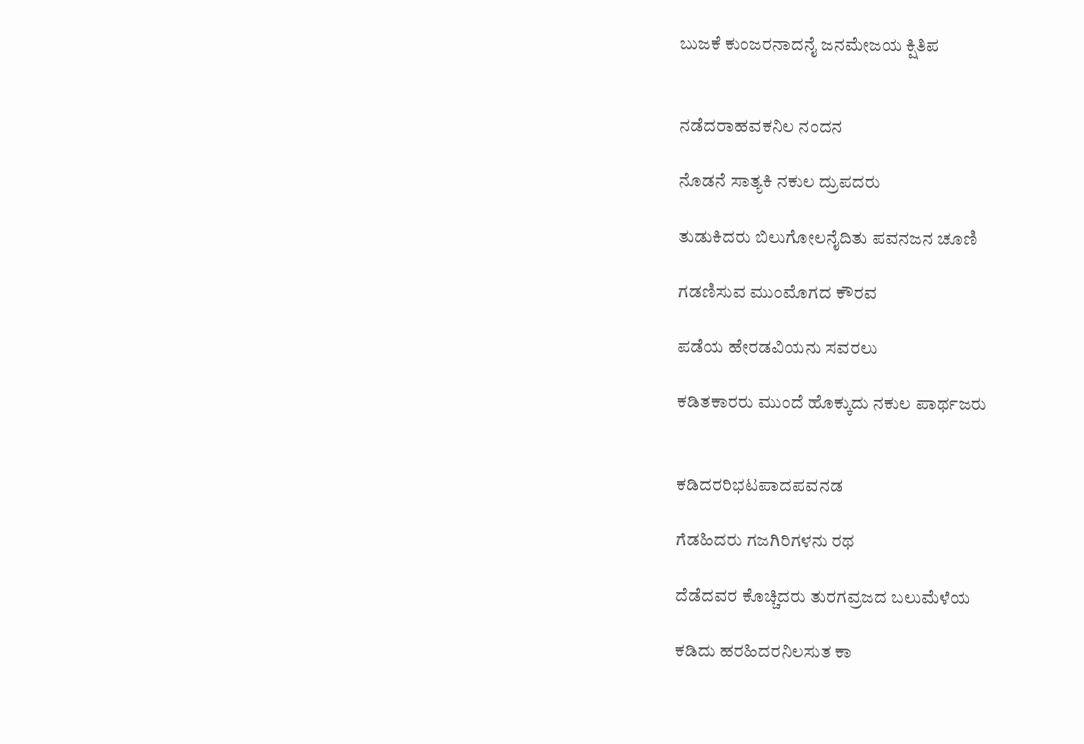ಬುಜಕೆ ಕುಂಜರನಾದನೈ ಜನಮೇಜಯ ಕ್ಷಿತಿಪ


ನಡೆದರಾಹವಕನಿಲ ನಂದನ

ನೊಡನೆ ಸಾತ್ಯಕಿ ನಕುಲ ದ್ರುಪದರು

ತುಡುಕಿದರು ಬಿಲುಗೋಲನೈದಿತು ಪವನಜನ ಚೂಣಿ

ಗಡಣಿಸುವ ಮುಂಮೊಗದ ಕೌರವ

ಪಡೆಯ ಹೇರಡವಿಯನು ಸವರಲು

ಕಡಿತಕಾರರು ಮುಂದೆ ಹೊಕ್ಕುದು ನಕುಲ ಪಾರ್ಥಜರು


ಕಡಿದರರಿಭಟಪಾದಪವನಡ

ಗೆಡಹಿದರು ಗಜಗಿರಿಗಳನು ರಥ

ದೆಡೆದವರ ಕೊಚ್ಚಿದರು ತುರಗವ್ರಜದ ಬಲುಮೆಳೆಯ

ಕಡಿದು ಹರಹಿದರನಿಲಸುತ ಕಾ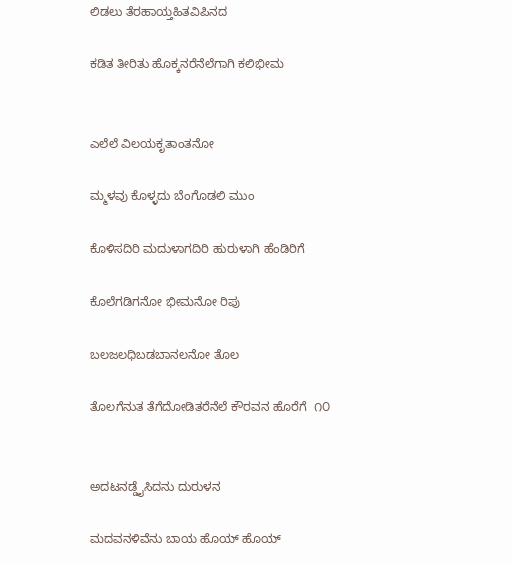ಲಿಡಲು ತೆರಹಾಯ್ತಹಿತವಿಪಿನದ

ಕಡಿತ ತೀರಿತು ಹೊಕ್ಕನರೆನೆಲೆಗಾಗಿ ಕಲಿಭೀಮ


ಎಲೆಲೆ ವಿಲಯಕೃತಾಂತನೋ

ಮ್ಮಳವು ಕೊಳ್ಳದು ಬೆಂಗೊಡಲಿ ಮುಂ

ಕೊಳಿಸದಿರಿ ಮದುಳಾಗದಿರಿ ಹುರುಳಾಗಿ ಹೆಂಡಿರಿಗೆ

ಕೊಲೆಗಡಿಗನೋ ಭೀಮನೋ ರಿಪು

ಬಲಜಲಧಿಬಡಬಾನಲನೋ ತೊಲ

ತೊಲಗೆನುತ ತೆಗೆದೋಡಿತರೆನೆಲೆ ಕೌರವನ ಹೊರೆಗೆ  ೧೦


ಅದಟನಡ್ಡೈಸಿದನು ದುರುಳನ

ಮದವನಳಿವೆನು ಬಾಯ ಹೊಯ್ ಹೊಯ್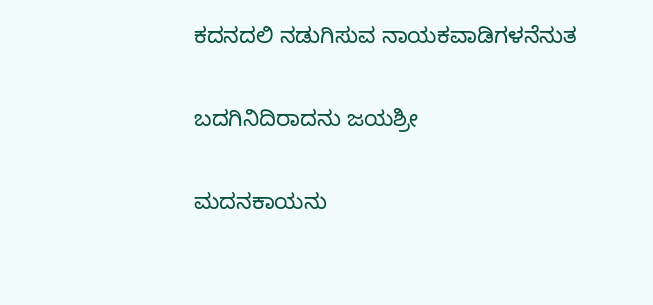ಕದನದಲಿ ನಡುಗಿಸುವ ನಾಯಕವಾಡಿಗಳನೆನುತ

ಬದಗಿನಿದಿರಾದನು ಜಯಶ್ರೀ

ಮದನಕಾಯನು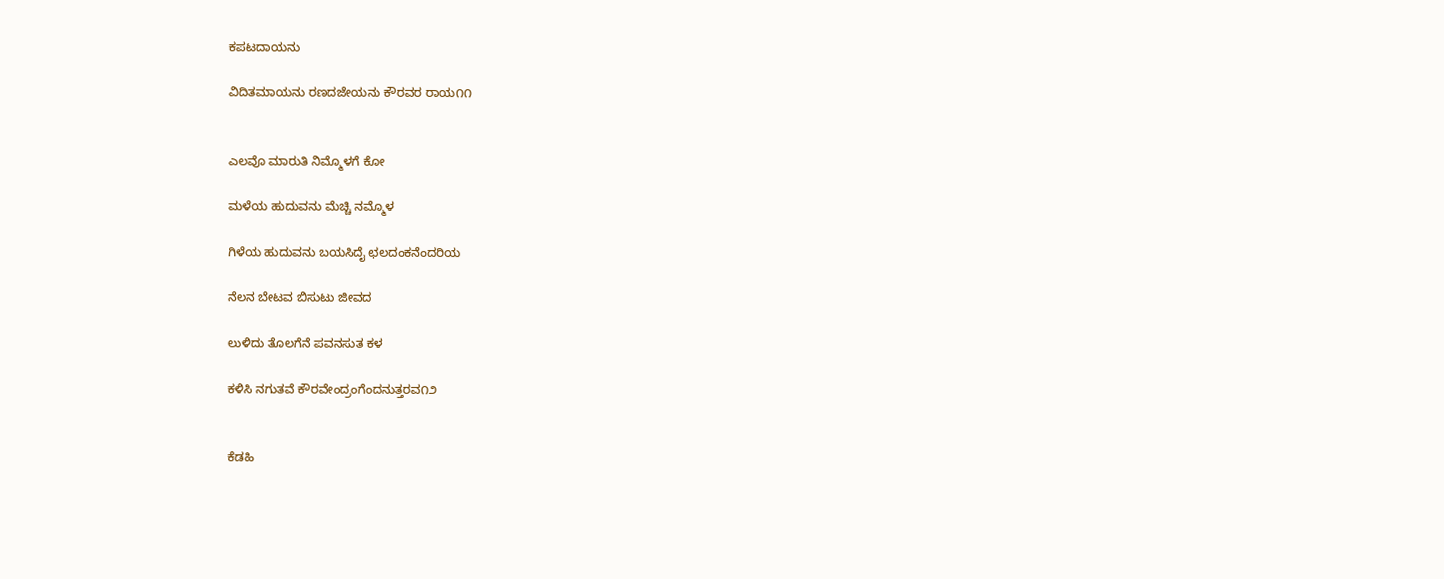ಕಪಟದಾಯನು

ವಿದಿತಮಾಯನು ರಣದಜೇಯನು ಕೌರವರ ರಾಯ೧೧


ಎಲವೊ ಮಾರುತಿ ನಿಮ್ಮೊಳಗೆ ಕೋ

ಮಳೆಯ ಹುದುವನು ಮೆಚ್ಚಿ ನಮ್ಮೊಳ

ಗಿಳೆಯ ಹುದುವನು ಬಯಸಿದೈ ಛಲದಂಕನೆಂದರಿಯ

ನೆಲನ ಬೇಟವ ಬಿಸುಟು ಜೀವದ

ಲುಳಿದು ತೊಲಗೆನೆ ಪವನಸುತ ಕಳ

ಕಳಿಸಿ ನಗುತವೆ ಕೌರವೇಂದ್ರಂಗೆಂದನುತ್ತರವ೧೨


ಕೆಡಹಿ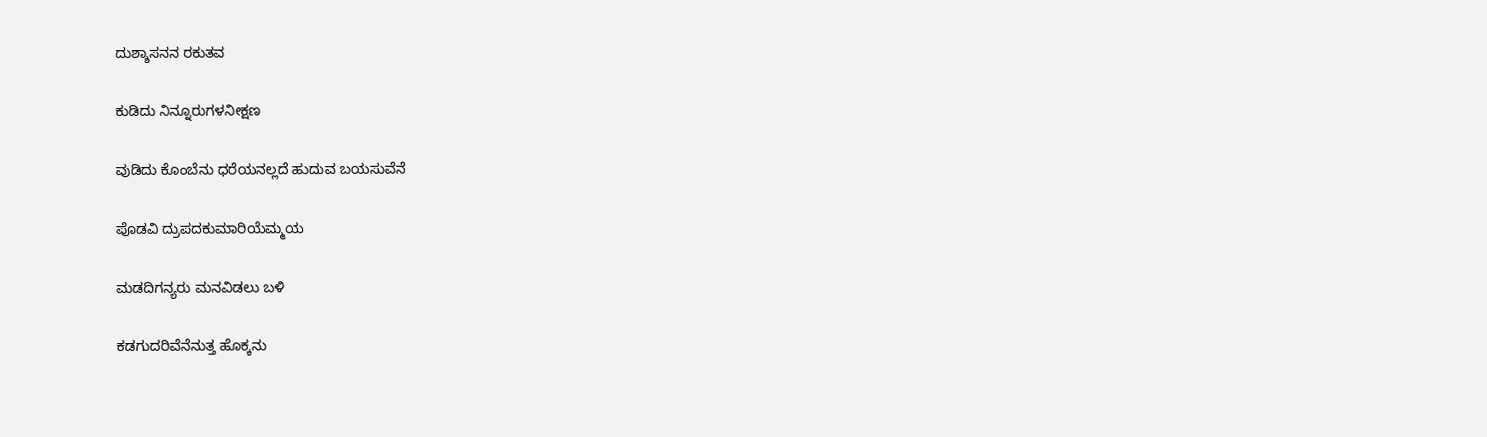ದುಶ್ಶಾಸನನ ರಕುತವ

ಕುಡಿದು ನಿನ್ನೂರುಗಳನೀಕ್ಷಣ

ವುಡಿದು ಕೊಂಬೆನು ಧರೆಯನಲ್ಲದೆ ಹುದುವ ಬಯಸುವೆನೆ

ಪೊಡವಿ ದ್ರುಪದಕುಮಾರಿಯೆಮ್ಮಯ

ಮಡದಿಗನ್ಯರು ಮನವಿಡಲು ಬಳಿ

ಕಡಗುದರಿವೆನೆನುತ್ತ ಹೊಕ್ಕನು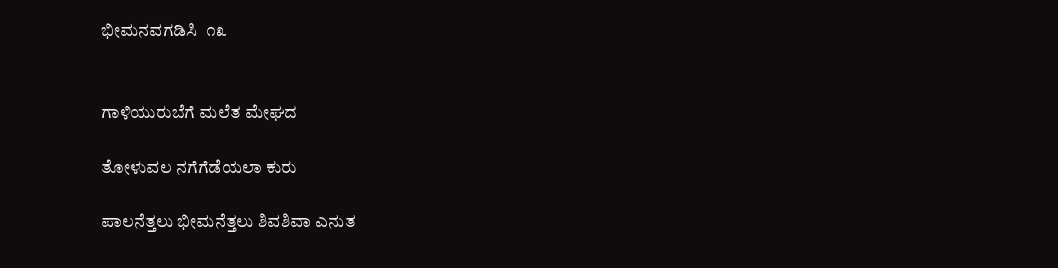ಭೀಮನವಗಡಿಸಿ  ೧೩


ಗಾಳಿಯುರುಬೆಗೆ ಮಲೆತ ಮೇಘದ

ತೋಳುವಲ ನಗೆಗೆಡೆಯಲಾ ಕುರು

ಪಾಲನೆತ್ತಲು ಭೀಮನೆತ್ತಲು ಶಿವಶಿವಾ ಎನುತ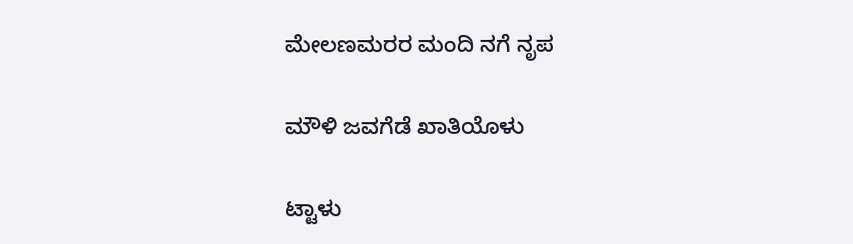ಮೇಲಣಮರರ ಮಂದಿ ನಗೆ ನೃಪ

ಮೌಳಿ ಜವಗೆಡೆ ಖಾತಿಯೊಳು

ಟ್ಟಾಳು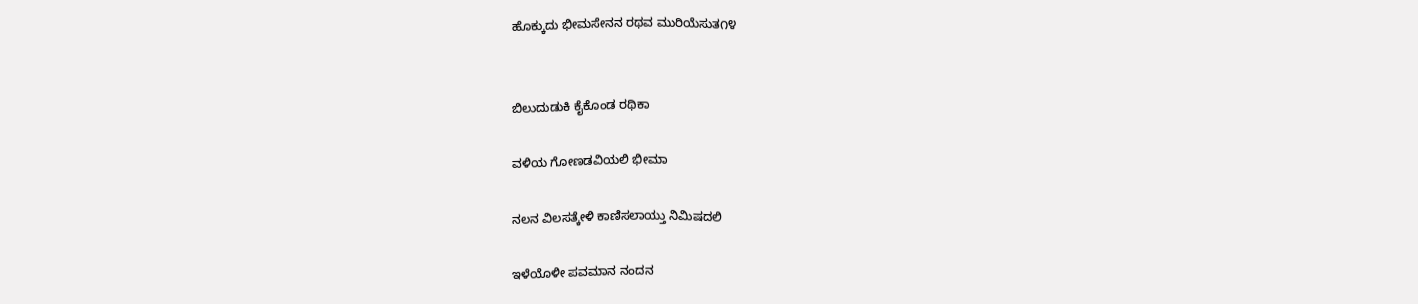ಹೊಕ್ಕುದು ಭೀಮಸೇನನ ರಥವ ಮುರಿಯೆಸುತ೧೪


ಬಿಲುದುಡುಕಿ ಕೈಕೊಂಡ ರಥಿಕಾ

ವಳಿಯ ಗೋಣಡವಿಯಲಿ ಭೀಮಾ

ನಲನ ವಿಲಸತ್ಕೇಳಿ ಕಾಣಿಸಲಾಯ್ತು ನಿಮಿಷದಲಿ

ಇಳೆಯೊಳೀ ಪವಮಾನ ನಂದನ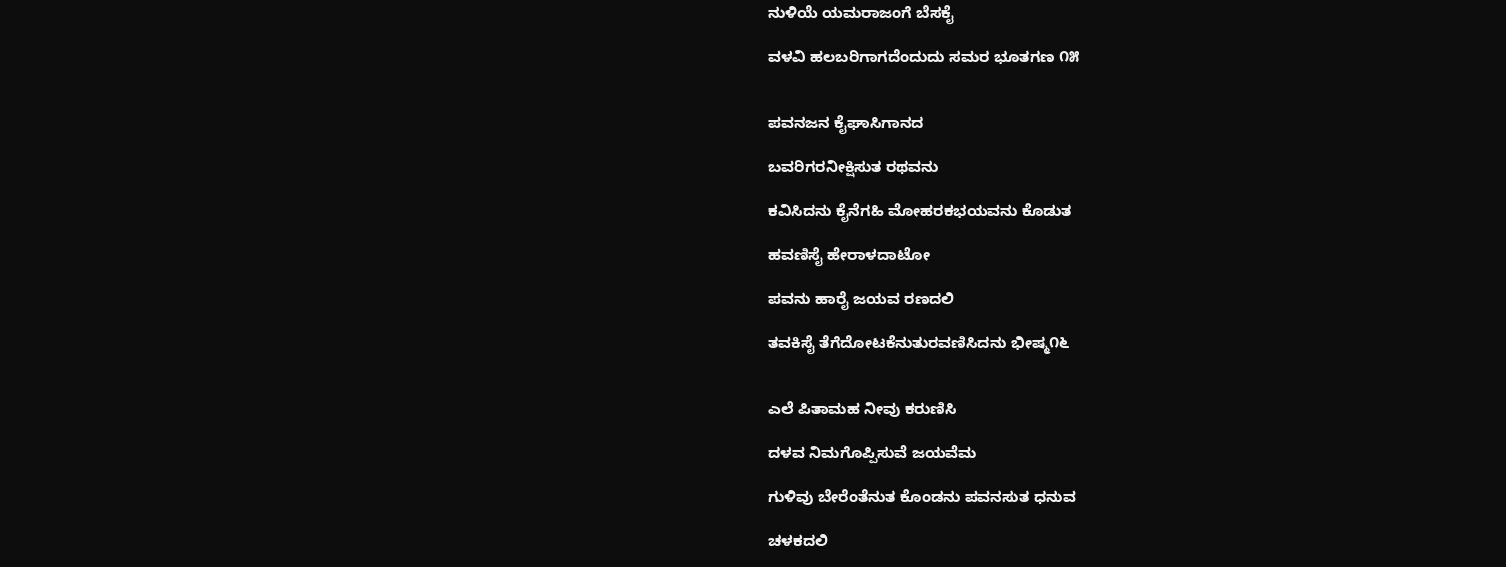ನುಳಿಯೆ ಯಮರಾಜಂಗೆ ಬೆಸಕೈ

ವಳವಿ ಹಲಬರಿಗಾಗದೆಂದುದು ಸಮರ ಭೂತಗಣ ೧೫


ಪವನಜನ ಕೈಘಾಸಿಗಾನದ

ಬವರಿಗರನೀಕ್ಷಿಸುತ ರಥವನು

ಕವಿಸಿದನು ಕೈನೆಗಹಿ ಮೋಹರಕಭಯವನು ಕೊಡುತ

ಹವಣಿಸೈ ಹೇರಾಳದಾಟೋ

ಪವನು ಹಾರೈ ಜಯವ ರಣದಲಿ

ತವಕಿಸೈ ತೆಗೆದೋಟಕೆನುತುರವಣಿಸಿದನು ಭೀಷ್ಮ೧೬


ಎಲೆ ಪಿತಾಮಹ ನೀವು ಕರುಣಿಸಿ

ದಳವ ನಿಮಗೊಪ್ಪಿಸುವೆ ಜಯವೆಮ

ಗುಳಿವು ಬೇರೆಂತೆನುತ ಕೊಂಡನು ಪವನಸುತ ಧನುವ

ಚಳಕದಲಿ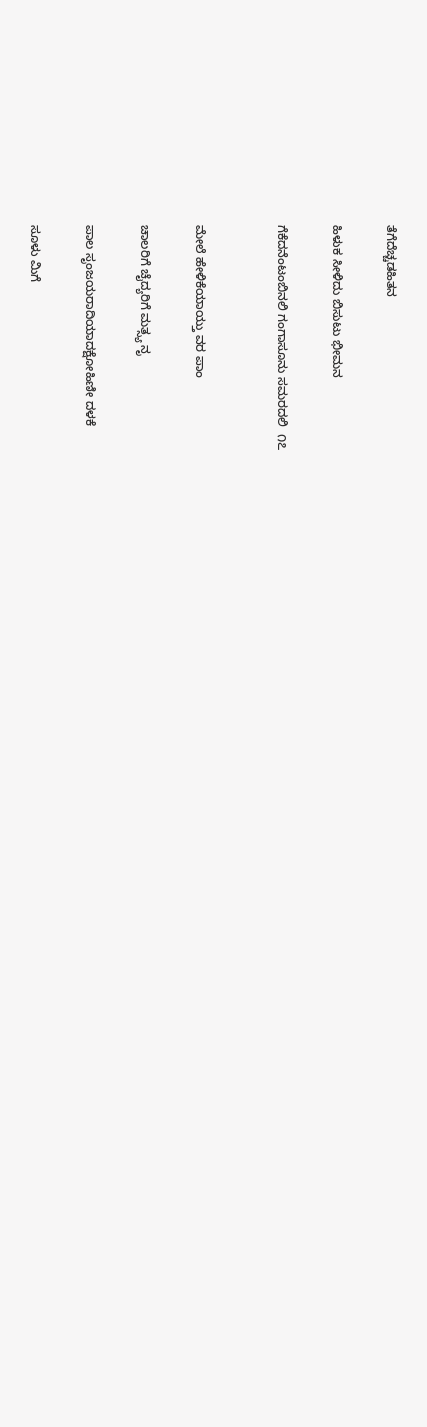ತೆಗೆದೆಚ್ಚಡಹಿತನ

ಹಿಳುಕ ಸೀಳಿದು ಬಿಸುಟು ಭೀಮನ

ಗೆಕೆದನೆಂಟಂಬಿನಲಿ ಗಂಗಾಸೂನು ಸಮರದಲಿ  ೧೭


ಮೇಲೆ ಹೇಳಿಕೆಯಾಯ್ತು ವರ ಪಾಂ

ಚಾಲರಿಗೆ ಚೈದ್ಯರಿಗೆ ಮತ್ಸ್ಯ ನೃ

ಪಾಲ ಸೃಂಜಯರಾದಿಯಾದಕ್ಷೋಹಿಣೀ ದಳಕೆ

ಸೂಳು ಮಿಗೆ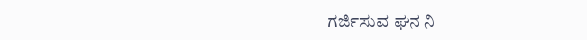ಗರ್ಜಿಸುವ ಘನ ನಿ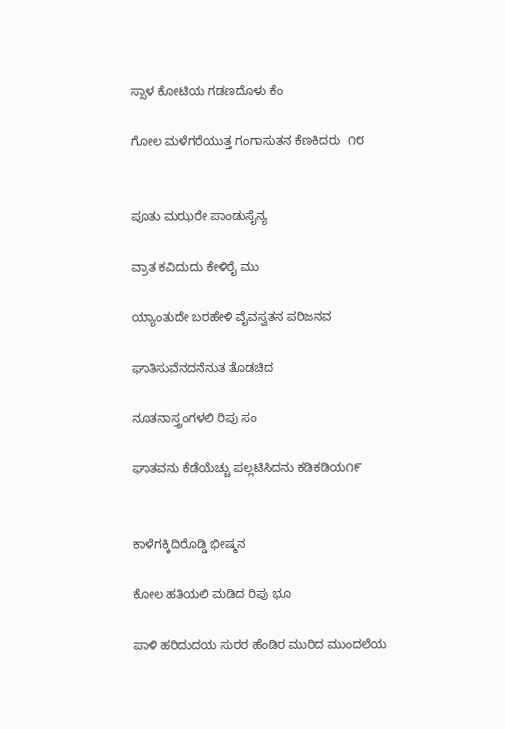ಸ್ಸಾಳ ಕೋಟಿಯ ಗಡಣದೊಳು ಕೆಂ

ಗೋಲ ಮಳೆಗರೆಯುತ್ತ ಗಂಗಾಸುತನ ಕೆಣಕಿದರು  ೧೮


ಪೂತು ಮಝರೇ ಪಾಂಡುಸೈನ್ಯ

ವ್ರಾತ ಕವಿದುದು ಕೇಳಿರೈ ಮು

ಯ್ಯಾಂತುದೇ ಬರಹೇಳಿ ವೈವಸ್ವತನ ಪರಿಜನವ

ಘಾತಿಸುವೆನದನೆನುತ ತೊಡಚಿದ

ನೂತನಾಸ್ತ್ರಂಗಳಲಿ ರಿಪು ಸಂ

ಘಾತವನು ಕೆಡೆಯೆಚ್ಚು ಪಲ್ಲಟಿಸಿದನು ಕಡಿಕಡಿಯ೧೯


ಕಾಳೆಗಕ್ಕಿದಿರೊಡ್ಡಿ ಭೀಷ್ಮನ

ಕೋಲ ಹತಿಯಲಿ ಮಡಿದ ರಿಪು ಭೂ

ಪಾಳಿ ಹರಿದುದಯ ಸುರರ ಹೆಂಡಿರ ಮುರಿದ ಮುಂದಲೆಯ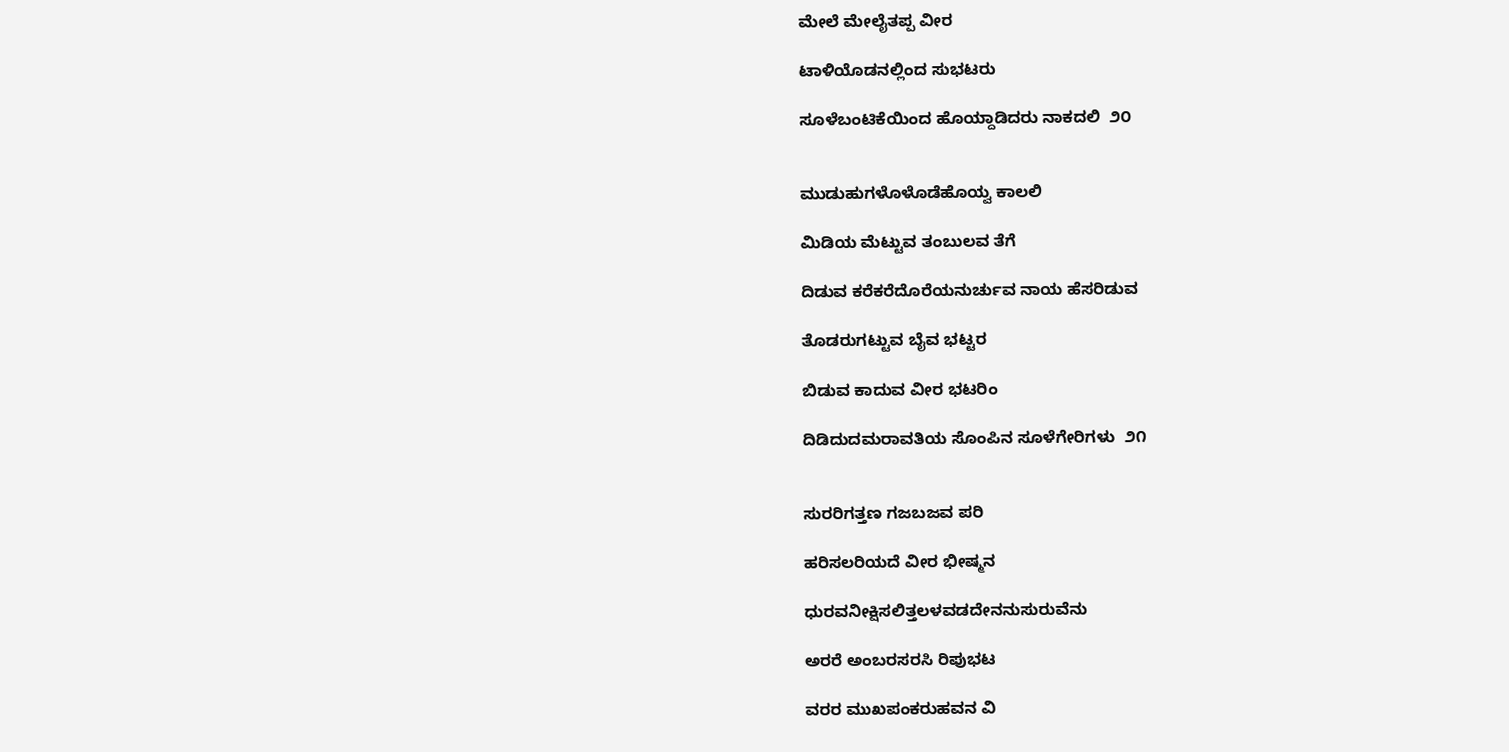ಮೇಲೆ ಮೇಲೈತಪ್ಪ ವೀರ

ಟಾಳಿಯೊಡನಲ್ಲಿಂದ ಸುಭಟರು

ಸೂಳೆಬಂಟಿಕೆಯಿಂದ ಹೊಯ್ದಾಡಿದರು ನಾಕದಲಿ  ೨೦


ಮುಡುಹುಗಳೊಳೊಡೆಹೊಯ್ವ ಕಾಲಲಿ

ಮಿಡಿಯ ಮೆಟ್ಟುವ ತಂಬುಲವ ತೆಗೆ

ದಿಡುವ ಕರೆಕರೆದೊರೆಯನುರ್ಚುವ ನಾಯ ಹೆಸರಿಡುವ

ತೊಡರುಗಟ್ಟುವ ಬೈವ ಭಟ್ಟರ

ಬಿಡುವ ಕಾದುವ ವೀರ ಭಟರಿಂ

ದಿಡಿದುದಮರಾವತಿಯ ಸೊಂಪಿನ ಸೂಳೆಗೇರಿಗಳು  ೨೧


ಸುರರಿಗತ್ತಣ ಗಜಬಜವ ಪರಿ

ಹರಿಸಲರಿಯದೆ ವೀರ ಭೀಷ್ಮನ

ಧುರವನೀಕ್ಷಿಸಲಿತ್ತಲಳವಡದೇನನುಸುರುವೆನು

ಅರರೆ ಅಂಬರಸರಸಿ ರಿಪುಭಟ

ವರರ ಮುಖಪಂಕರುಹವನ ವಿ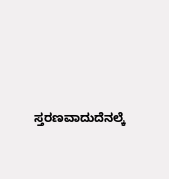ಸ್ತರಣವಾದುದೆನಲ್ಕೆ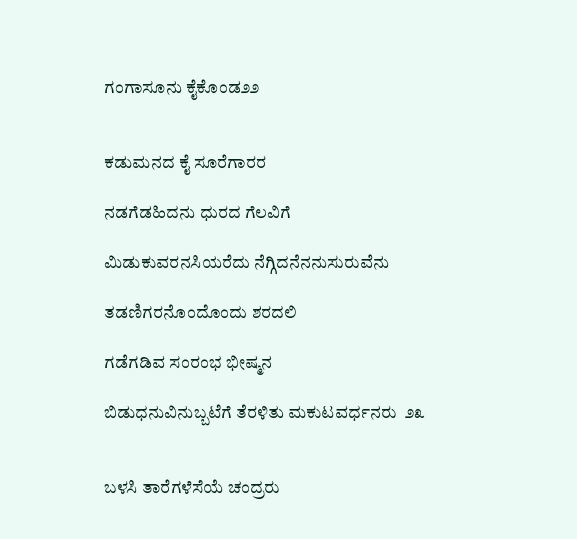ಗಂಗಾಸೂನು ಕೈಕೊಂಡ೨೨


ಕಡುಮನದ ಕೈ ಸೂರೆಗಾರರ

ನಡಗೆಡಹಿದನು ಧುರದ ಗೆಲವಿಗೆ

ಮಿಡುಕುವರನಸಿಯರೆದು ನೆಗ್ಗಿದನೆನನುಸುರುವೆನು

ತಡಣಿಗರನೊಂದೊಂದು ಶರದಲಿ

ಗಡೆಗಡಿವ ಸಂರಂಭ ಭೀಷ್ಮನ

ಬಿಡುಧನುವಿನುಬ್ಬಟೆಗೆ ತೆರಳಿತು ಮಕುಟವರ್ಧನರು  ೨೩


ಬಳಸಿ ತಾರೆಗಳೆಸೆಯೆ ಚಂದ್ರರು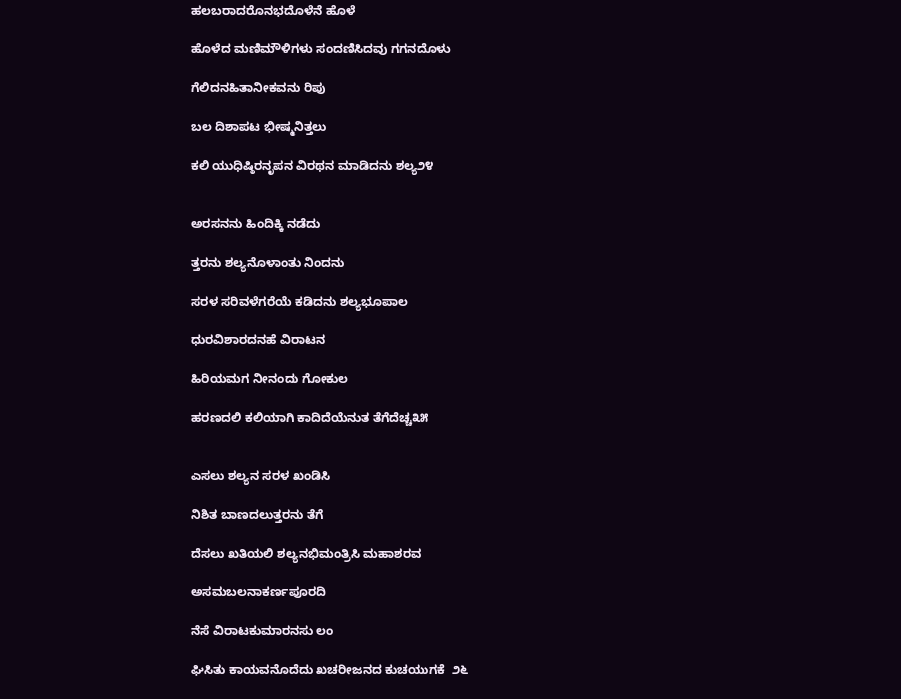ಹಲಬರಾದರೊನಭದೊಳೆನೆ ಹೊಳೆ

ಹೊಳೆದ ಮಣಿಮೌಳಿಗಳು ಸಂದಣಿಸಿದವು ಗಗನದೊಳು

ಗೆಲಿದನಹಿತಾನೀಕವನು ರಿಪು

ಬಲ ದಿಶಾಪಟ ಭೀಷ್ಮನಿತ್ತಲು

ಕಲಿ ಯುಧಿಷ್ಠಿರನೃಪನ ವಿರಥನ ಮಾಡಿದನು ಶಲ್ಯ೨೪


ಅರಸನನು ಹಿಂದಿಕ್ಕಿ ನಡೆದು

ತ್ತರನು ಶಲ್ಯನೊಳಾಂತು ನಿಂದನು

ಸರಳ ಸರಿವಳೆಗರೆಯೆ ಕಡಿದನು ಶಲ್ಯಭೂಪಾಲ

ಧುರವಿಶಾರದನಹೆ ವಿರಾಟನ

ಹಿರಿಯಮಗ ನೀನಂದು ಗೋಕುಲ

ಹರಣದಲಿ ಕಲಿಯಾಗಿ ಕಾದಿದೆಯೆನುತ ತೆಗೆದೆಚ್ಚ೩೫


ಎಸಲು ಶಲ್ಯನ ಸರಳ ಖಂಡಿಸಿ

ನಿಶಿತ ಬಾಣದಲುತ್ತರನು ತೆಗೆ

ದೆಸಲು ಖತಿಯಲಿ ಶಲ್ಯನಭಿಮಂತ್ರಿಸಿ ಮಹಾಶರವ

ಅಸಮಬಲನಾಕರ್ಣಪೂರದಿ

ನೆಸೆ ವಿರಾಟಕುಮಾರನಸು ಲಂ

ಘಿಸಿತು ಕಾಯವನೊದೆದು ಖಚರೀಜನದ ಕುಚಯುಗಕೆ  ೨೬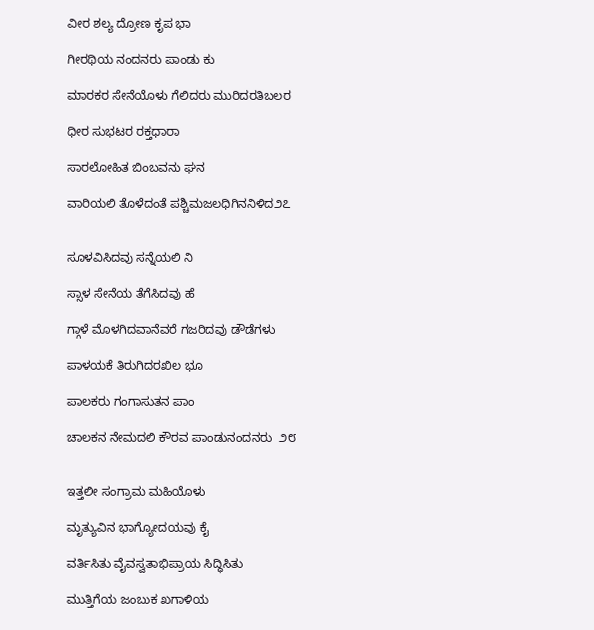ವೀರ ಶಲ್ಯ ದ್ರೋಣ ಕೃಪ ಭಾ

ಗೀರಥಿಯ ನಂದನರು ಪಾಂಡು ಕು

ಮಾರಕರ ಸೇನೆಯೊಳು ಗೆಲಿದರು ಮುರಿದರತಿಬಲರ

ಧೀರ ಸುಭಟರ ರಕ್ತಧಾರಾ

ಸಾರಲೋಹಿತ ಬಿಂಬವನು ಘನ

ವಾರಿಯಲಿ ತೊಳೆದಂತೆ ಪಶ್ಚಿಮಜಲಧಿಗಿನನಿಳಿದ೨೭


ಸೂಳವಿಸಿದವು ಸನ್ನೆಯಲಿ ನಿ

ಸ್ಸಾಳ ಸೇನೆಯ ತೆಗೆಸಿದವು ಹೆ

ಗ್ಗಾಳೆ ಮೊಳಗಿದವಾನೆವರೆ ಗಜರಿದವು ಡೌಡೆಗಳು

ಪಾಳಯಕೆ ತಿರುಗಿದರಖಿಲ ಭೂ

ಪಾಲಕರು ಗಂಗಾಸುತನ ಪಾಂ

ಚಾಲಕನ ನೇಮದಲಿ ಕೌರವ ಪಾಂಡುನಂದನರು  ೨೮


ಇತ್ತಲೀ ಸಂಗ್ರಾಮ ಮಹಿಯೊಳು

ಮೃತ್ಯುವಿನ ಭಾಗ್ಯೋದಯವು ಕೈ

ವರ್ತಿಸಿತು ವೈವಸ್ವತಾಭಿಪ್ರಾಯ ಸಿದ್ಧಿಸಿತು

ಮುತ್ತಿಗೆಯ ಜಂಬುಕ ಖಗಾಳಿಯ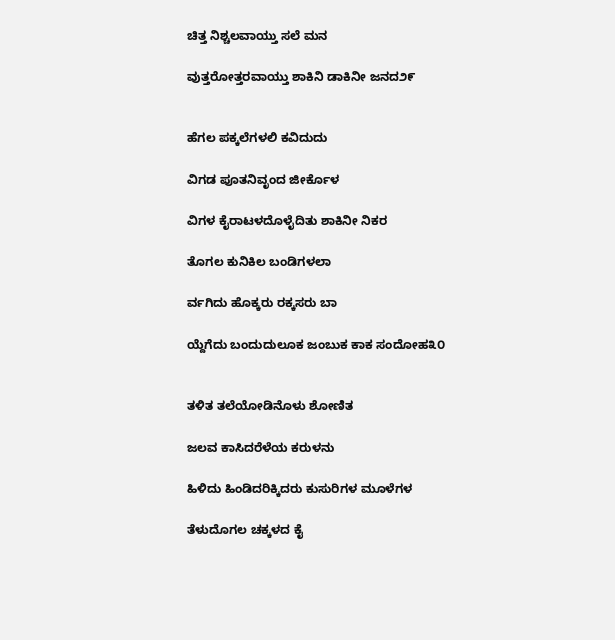ಚಿತ್ತ ನಿಶ್ಚಲವಾಯ್ತು ಸಲೆ ಮನ

ವುತ್ತರೋತ್ತರವಾಯ್ತು ಶಾಕಿನಿ ಡಾಕಿನೀ ಜನದ೨೯


ಹೆಗಲ ಪಕ್ಕಲೆಗಳಲಿ ಕವಿದುದು

ವಿಗಡ ಪೂತನಿವೃಂದ ಜೀರ್ಕೊಳ

ವಿಗಳ ಕೈರಾಟಳದೊಳೈದಿತು ಶಾಕಿನೀ ನಿಕರ

ತೊಗಲ ಕುನಿಕಿಲ ಬಂಡಿಗಳಲಾ

ರ್ವಗಿದು ಹೊಕ್ಕರು ರಕ್ಕಸರು ಬಾ

ಯ್ದೆಗೆದು ಬಂದುದುಲೂಕ ಜಂಬುಕ ಕಾಕ ಸಂದೋಹ೩೦


ತಳಿತ ತಲೆಯೋಡಿನೊಳು ಶೋಣಿತ

ಜಲವ ಕಾಸಿದರೆಳೆಯ ಕರುಳನು

ಹಿಳಿದು ಹಿಂಡಿದರಿಕ್ಕಿದರು ಕುಸುರಿಗಳ ಮೂಳೆಗಳ

ತೆಳುದೊಗಲ ಚಕ್ಕಳದ ಕೈ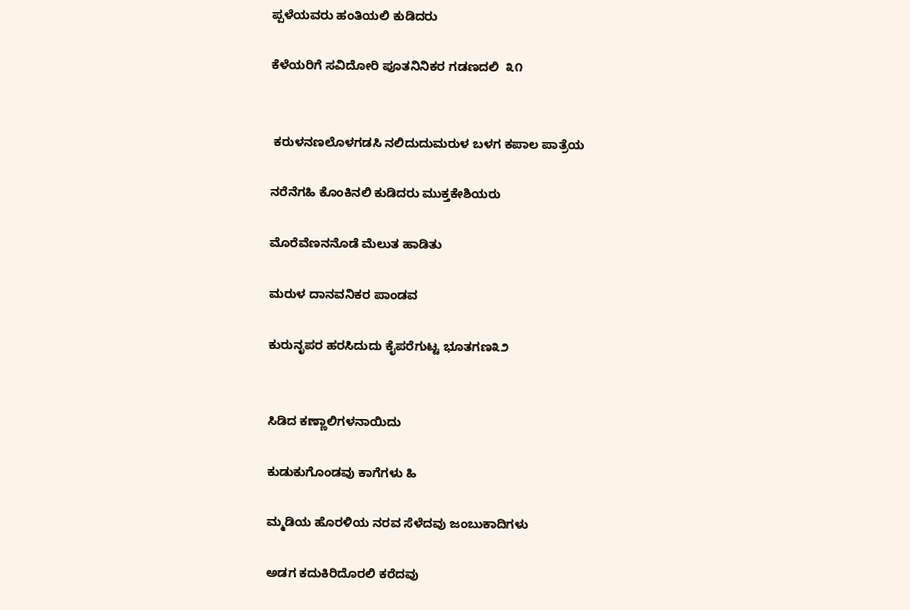ಪ್ಪಳೆಯವರು ಹಂತಿಯಲಿ ಕುಡಿದರು

ಕೆಳೆಯರಿಗೆ ಸವಿದೋರಿ ಪೂತನಿನಿಕರ ಗಡಣದಲಿ  ೩೧


 ಕರುಳನಣಲೊಳಗಡಸಿ ನಲಿದುದುಮರುಳ ಬಳಗ ಕಪಾಲ ಪಾತ್ರೆಯ

ನರೆನೆಗಹಿ ಕೊಂಕಿನಲಿ ಕುಡಿದರು ಮುಕ್ತಕೇಶಿಯರು

ಮೊರೆವೆಣನನೊಡೆ ಮೆಲುತ ಹಾಡಿತು

ಮರುಳ ದಾನವನಿಕರ ಪಾಂಡವ

ಕುರುನೃಪರ ಹರಸಿದುದು ಕೈಪರೆಗುಟ್ಟ ಭೂತಗಣ೩೨


ಸಿಡಿದ ಕಣ್ಣಾಲಿಗಳನಾಯಿದು

ಕುಡುಕುಗೊಂಡವು ಕಾಗೆಗಳು ಹಿ

ಮ್ಮಡಿಯ ಹೊರಳಿಯ ನರವ ಸೆಳೆದವು ಜಂಬುಕಾದಿಗಳು

ಅಡಗ ಕದುಕಿರಿದೊರಲಿ ಕರೆದವು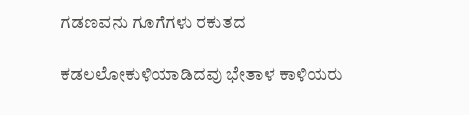ಗಡಣವನು ಗೂಗೆಗಳು ರಕುತದ

ಕಡಲಲೋಕುಳಿಯಾಡಿದವು ಭೇತಾಳ ಕಾಳಿಯರು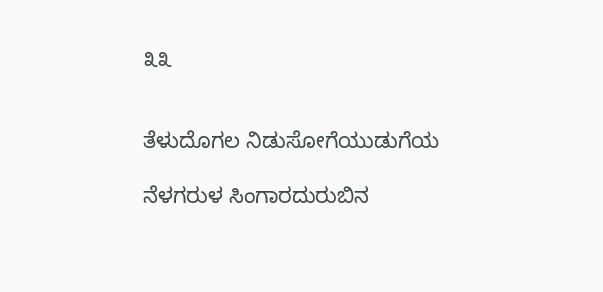೩೩


ತೆಳುದೊಗಲ ನಿಡುಸೋಗೆಯುಡುಗೆಯ

ನೆಳಗರುಳ ಸಿಂಗಾರದುರುಬಿನ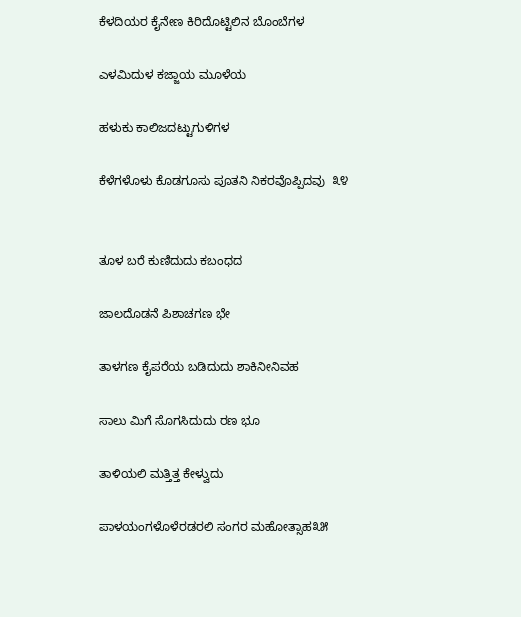ಕೆಳದಿಯರ ಕೈನೇಣ ಕಿರಿದೊಟ್ಟಿಲಿನ ಬೊಂಬೆಗಳ

ಎಳಮಿದುಳ ಕಜ್ಜಾಯ ಮೂಳೆಯ

ಹಳುಕು ಕಾಲಿಜದಟ್ಟುಗುಳಿಗಳ

ಕೆಳೆಗಳೊಳು ಕೊಡಗೂಸು ಪೂತನಿ ನಿಕರವೊಪ್ಪಿದವು  ೩೪


ತೂಳ ಬರೆ ಕುಣಿದುದು ಕಬಂಧದ

ಜಾಲದೊಡನೆ ಪಿಶಾಚಗಣ ಭೇ

ತಾಳಗಣ ಕೈಪರೆಯ ಬಡಿದುದು ಶಾಕಿನೀನಿವಹ

ಸಾಲು ಮಿಗೆ ಸೊಗಸಿದುದು ರಣ ಭೂ

ತಾಳಿಯಲಿ ಮತ್ತಿತ್ತ ಕೇಳ್ವುದು

ಪಾಳಯಂಗಳೊಳೆರಡರಲಿ ಸಂಗರ ಮಹೋತ್ಸಾಹ೩೫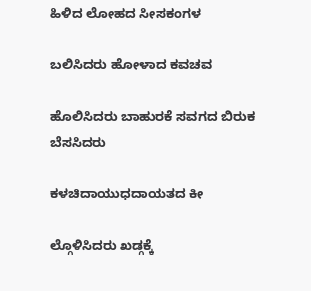ಹಿಳಿದ ಲೋಹದ ಸೀಸಕಂಗಳ

ಬಲಿಸಿದರು ಹೋಳಾದ ಕವಚವ

ಹೊಲಿಸಿದರು ಬಾಹುರಕೆ ಸವಗದ ಬಿರುಕ ಬೆಸಸಿದರು

ಕಳಚಿದಾಯುಧದಾಯತದ ಕೀ

ಲ್ಗೊಳಿಸಿದರು ಖಡ್ಗಕ್ಕೆ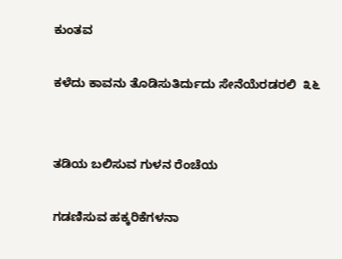ಕುಂತವ

ಕಳೆದು ಕಾವನು ತೊಡಿಸುತಿರ್ದುದು ಸೇನೆಯೆರಡರಲಿ  ೩೬


ತಡಿಯ ಬಲಿಸುವ ಗುಳನ ರೆಂಚೆಯ

ಗಡಣಿಸುವ ಹಕ್ಕರಿಕೆಗಳನಾ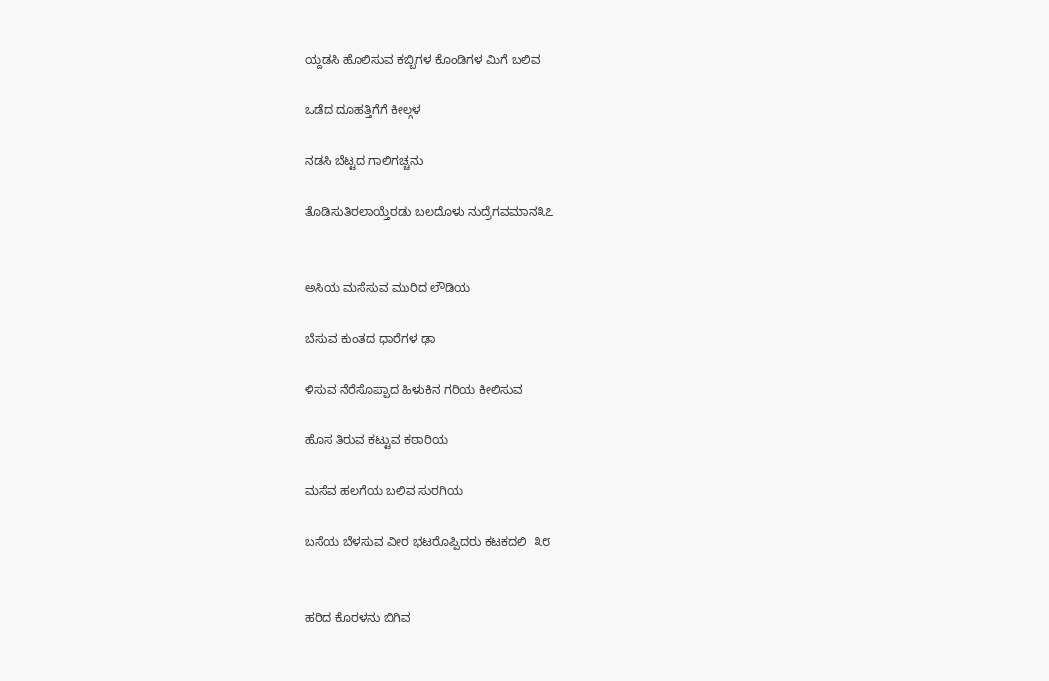ಯ್ದಡಸಿ ಹೊಲಿಸುವ ಕಬ್ಬಿಗಳ ಕೊಂಡಿಗಳ ಮಿಗೆ ಬಲಿವ

ಒಡೆದ ದೂಹತ್ತಿಗೆಗೆ ಕೀಲ್ಗಳ

ನಡಸಿ ಬೆಟ್ಟದ ಗಾಲಿಗಚ್ಚನು

ತೊಡಿಸುತಿರಲಾಯ್ತೆರಡು ಬಲದೊಳು ನುದ್ರೆಗವಮಾನ೩೭


ಅಸಿಯ ಮಸೆಸುವ ಮುರಿದ ಲೌಡಿಯ

ಬೆಸುವ ಕುಂತದ ಧಾರೆಗಳ ಢಾ

ಳಿಸುವ ನೆರೆಸೊಪ್ಪಾದ ಹಿಳುಕಿನ ಗರಿಯ ಕೀಲಿಸುವ

ಹೊಸ ತಿರುವ ಕಟ್ಟುವ ಕಠಾರಿಯ

ಮಸೆವ ಹಲಗೆಯ ಬಲಿವ ಸುರಗಿಯ

ಬಸೆಯ ಬೆಳಸುವ ವೀರ ಭಟರೊಪ್ಪಿದರು ಕಟಕದಲಿ  ೩೮


ಹರಿದ ಕೊರಳನು ಬಿಗಿವ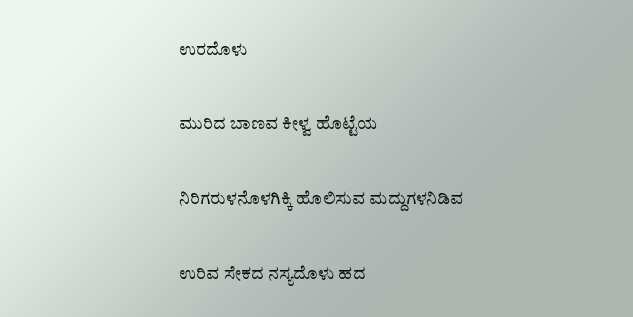ಉರದೊಳು

ಮುರಿದ ಬಾಣವ ಕೀಳ್ವ ಹೊಟ್ಟೆಯ

ನಿರಿಗರುಳನೊಳಗಿಕ್ಕಿ ಹೊಲಿಸುವ ಮದ್ದುಗಳನಿಡಿವ

ಉರಿವ ಸೇಕದ ನಸ್ಯದೊಳು ಹದ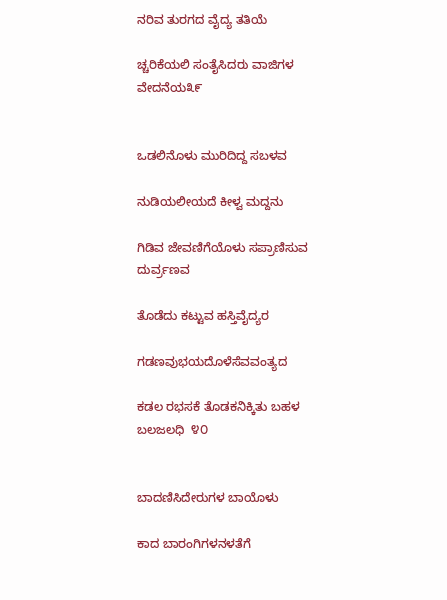ನರಿವ ತುರಗದ ವೈದ್ಯ ತತಿಯೆ

ಚ್ಚರಿಕೆಯಲಿ ಸಂತೈಸಿದರು ವಾಜಿಗಳ ವೇದನೆಯ೩೯


ಒಡಲಿನೊಳು ಮುರಿದಿದ್ದ ಸಬಳವ

ನುಡಿಯಲೀಯದೆ ಕೀಳ್ವ‌ ಮದ್ದನು

ಗಿಡಿವ ಜೇವಣಿಗೆಯೊಳು ಸಪ್ರಾಣಿಸುವ ದುರ್ವ್ರಣವ

ತೊಡೆದು ಕಟ್ಟುವ ಹಸ್ತಿವೈದ್ಯರ

ಗಡಣವುಭಯದೊಳೆಸೆವವಂತ್ಯದ

ಕಡಲ ರಭಸಕೆ ತೊಡಕನಿಕ್ಕಿತು ಬಹಳ ಬಲಜಲಧಿ  ೪೦


ಬಾದಣಿಸಿದೇರುಗಳ ಬಾಯೊಳು

ಕಾದ ಬಾರಂಗಿಗಳನಳತೆಗೆ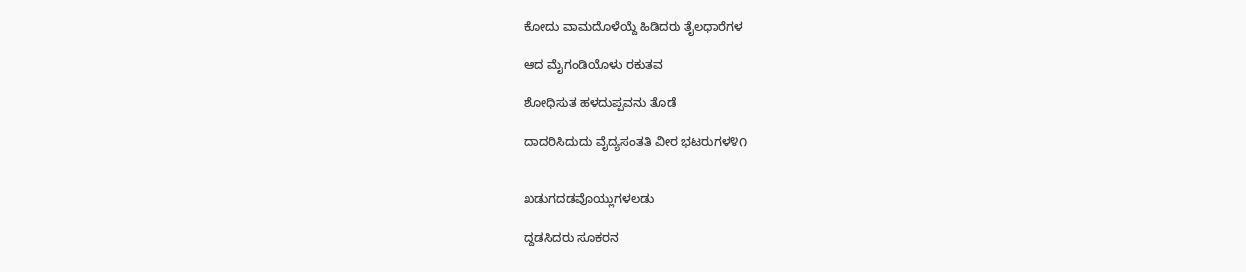ಕೋದು ವಾಮದೊಳೆಯ್ದೆ ಹಿಡಿದರು ತೈಲಧಾರೆಗಳ

ಆದ ಮೈಗಂಡಿಯೊಳು ರಕುತವ

ಶೋಧಿಸುತ ಹಳದುಪ್ಪವನು ತೊಡೆ

ದಾದರಿಸಿದುದು ವೈದ್ಯಸಂತತಿ ವೀರ ಭಟರುಗಳ೪೧


ಖಡುಗದಡವೊಯ್ಲುಗಳಲಡು

ದ್ದಡಸಿದರು ಸೂಕರನ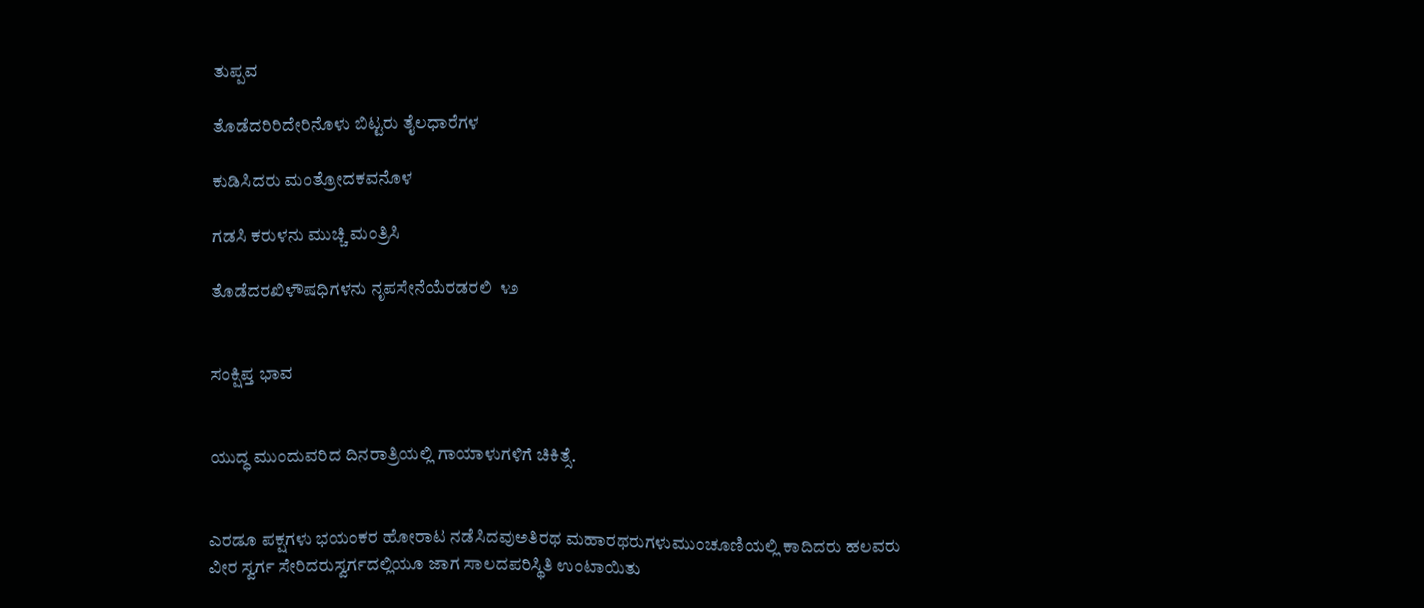ತುಪ್ಪವ

ತೊಡೆದರಿರಿದೇರಿನೊಳು ಬಿಟ್ಟರು ತೈಲಧಾರೆಗಳ

ಕುಡಿಸಿದರು ಮಂತ್ರೋದಕವನೊಳ

ಗಡಸಿ ಕರುಳನು ಮುಚ್ಚಿ ಮಂತ್ರಿಸಿ

ತೊಡೆದರಖಿಳೌಷಧಿಗಳನು ನೃಪಸೇನೆಯೆರಡರಲಿ  ೪೨


ಸಂಕ್ಷಿಪ್ತ ಭಾವ


ಯುದ್ಧ ಮುಂದುವರಿದ ದಿನರಾತ್ರಿಯಲ್ಲಿ ಗಾಯಾಳುಗಳಿಗೆ ಚಿಕಿತ್ಸೆ.


ಎರಡೂ ಪಕ್ಷಗಳು ಭಯಂಕರ ಹೋರಾಟ ನಡೆಸಿದವುಅತಿರಥ ಮಹಾರಥರುಗಳುಮುಂಚೂಣಿಯಲ್ಲಿ ಕಾದಿದರು ಹಲವರು ವೀರ ಸ್ವರ್ಗ ಸೇರಿದರುಸ್ವರ್ಗದಲ್ಲಿಯೂ ಜಾಗ ಸಾಲದಪರಿಸ್ಥಿತಿ ಉಂಟಾಯಿತು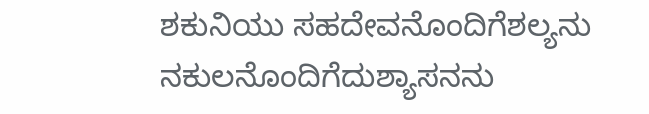ಶಕುನಿಯು ಸಹದೇವನೊಂದಿಗೆಶಲ್ಯನು ನಕುಲನೊಂದಿಗೆದುಶ್ಯಾಸನನು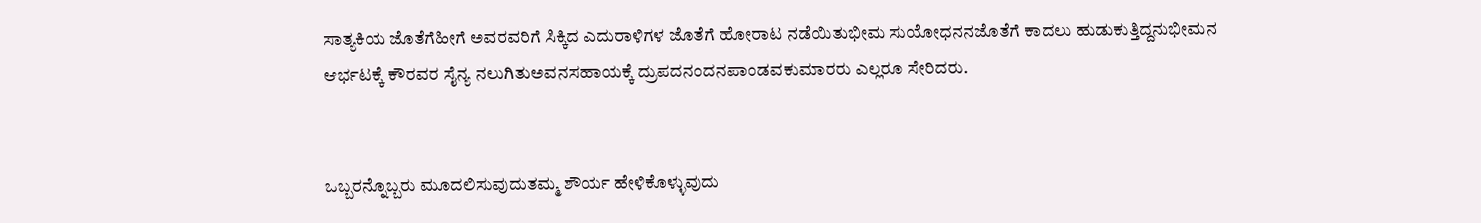ಸಾತ್ಯಕಿಯ ಜೊತೆಗೆಹೀಗೆ ಅವರವರಿಗೆ ಸಿಕ್ಕಿದ ಎದುರಾಳಿಗಳ ಜೊತೆಗೆ ಹೋರಾಟ ನಡೆಯಿತುಭೀಮ ಸುಯೋಧನನಜೊತೆಗೆ ಕಾದಲು ಹುಡುಕುತ್ತಿದ್ದನುಭೀಮನ ಆರ್ಭಟಕ್ಕೆ ಕೌರವರ ಸೈನ್ಯ ನಲುಗಿತುಅವನಸಹಾಯಕ್ಕೆ ದ್ರುಪದನಂದನಪಾಂಡವಕುಮಾರರು ಎಲ್ಲರೂ ಸೇರಿದರು.


ಒಬ್ಬರನ್ನೊಬ್ಬರು ಮೂದಲಿಸುವುದುತಮ್ಮ ಶೌರ್ಯ ಹೇಳಿಕೊಳ್ಳುವುದು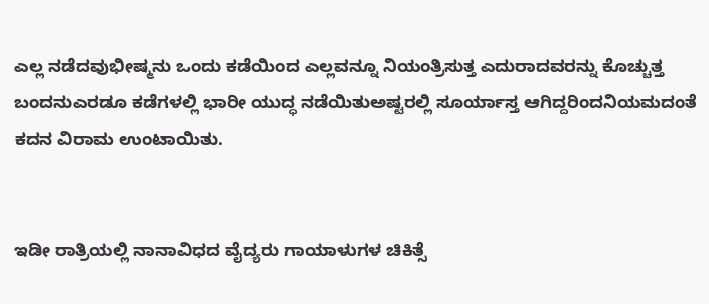ಎಲ್ಲ ನಡೆದವುಭೀಷ್ಮನು ಒಂದು ಕಡೆಯಿಂದ ಎಲ್ಲವನ್ನೂ ನಿಯಂತ್ರಿಸುತ್ತ ಎದುರಾದವರನ್ನು ಕೊಚ್ಚುತ್ತ ಬಂದನುಎರಡೂ ಕಡೆಗಳಲ್ಲಿ ಭಾರೀ ಯುದ್ಧ ನಡೆಯಿತುಅಷ್ಟರಲ್ಲಿ ಸೂರ್ಯಾಸ್ತ ಆಗಿದ್ದರಿಂದನಿಯಮದಂತೆ ಕದನ ವಿರಾಮ ಉಂಟಾಯಿತು.


ಇಡೀ ರಾತ್ರಿಯಲ್ಲಿ ನಾನಾವಿಧದ ವೈದ್ಯರು ಗಾಯಾಳುಗಳ ಚಿಕಿತ್ಸೆ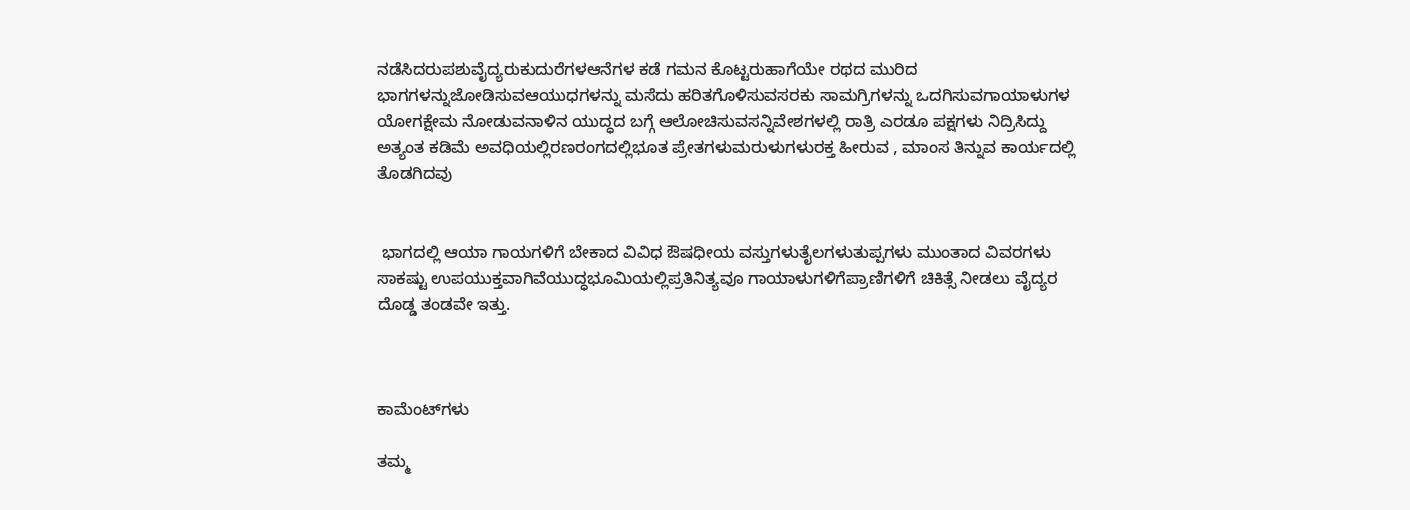ನಡೆಸಿದರುಪಶುವೈದ್ಯರುಕುದುರೆಗಳಆನೆಗಳ ಕಡೆ ಗಮನ ಕೊಟ್ಟರುಹಾಗೆಯೇ ರಥದ ಮುರಿದ ಭಾಗಗಳನ್ನುಜೋಡಿಸುವಆಯುಧಗಳನ್ನು ಮಸೆದು ಹರಿತಗೊಳಿಸುವಸರಕು ಸಾಮಗ್ರಿಗಳನ್ನು ಒದಗಿಸುವಗಾಯಾಳುಗಳ ಯೋಗಕ್ಷೇಮ ನೋಡುವನಾಳಿನ ಯುದ್ಧದ ಬಗ್ಗೆ ಆಲೋಚಿಸುವಸನ್ನಿವೇಶಗಳಲ್ಲಿ ರಾತ್ರಿ ಎರಡೂ ಪಕ್ಷಗಳು ನಿದ್ರಿಸಿದ್ದು ಅತ್ಯಂತ ಕಡಿಮೆ ಅವಧಿಯಲ್ಲಿರಣರಂಗದಲ್ಲಿಭೂತ ಪ್ರೇತಗಳುಮರುಳುಗಳುರಕ್ತ ಹೀರುವ , ಮಾಂಸ ತಿನ್ನುವ ಕಾರ್ಯದಲ್ಲಿ ತೊಡಗಿದವು


 ಭಾಗದಲ್ಲಿ ಆಯಾ ಗಾಯಗಳಿಗೆ ಬೇಕಾದ ವಿವಿಧ ಔಷಧೀಯ ವಸ್ತುಗಳುತೈಲಗಳುತುಪ್ಪಗಳು ಮುಂತಾದ ವಿವರಗಳು ಸಾಕಷ್ಟು ಉಪಯುಕ್ತವಾಗಿವೆಯುದ್ಧಭೂಮಿಯಲ್ಲಿಪ್ರತಿನಿತ್ಯವೂ ಗಾಯಾಳುಗಳಿಗೆಪ್ರಾಣಿಗಳಿಗೆ ಚಿಕಿತ್ಸೆ ನೀಡಲು ವೈದ್ಯರ ದೊಡ್ಡ ತಂಡವೇ ಇತ್ತು.



ಕಾಮೆಂಟ್‌ಗಳು

ತಮ್ಮ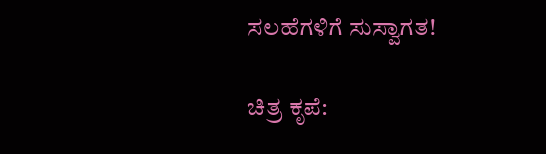ಸಲಹೆಗಳಿಗೆ ಸುಸ್ವಾಗತ!

ಚಿತ್ರ ಕೃಪೆ: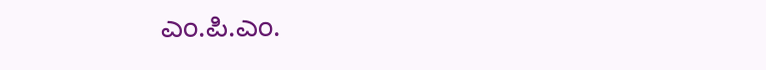ಎಂ.ಪಿ.ಎಂ.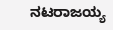ನಟರಾಜಯ್ಯ